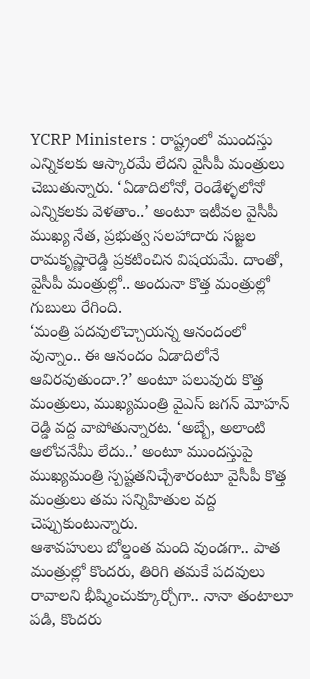YCRP Ministers : రాష్ట్రంలో ముందస్తు ఎన్నికలకు ఆస్కారమే లేదని వైసీపీ మంత్రులు చెబుతున్నారు. ‘ఏడాదిలోనో, రెండేళ్ళలోనో ఎన్నికలకు వెళతాం..’ అంటూ ఇటీవల వైసీపీ ముఖ్య నేత, ప్రభుత్వ సలహాదారు సజ్జల రామకృష్ణారెడ్డి ప్రకటించిన విషయమే. దాంతో, వైసీపీ మంత్రుల్లో.. అందునా కొత్త మంత్రుల్లో గుబులు రేగింది.
‘మంత్రి పదవులొచ్చాయన్న ఆనందంలో వున్నాం.. ఈ ఆనందం ఏడాదిలోనే ఆవిరవుతుందా.?’ అంటూ పలువురు కొత్త మంత్రులు, ముఖ్యమంత్రి వైఎస్ జగన్ మోహన్ రెడ్డి వద్ద వాపోతున్నారట. ‘అబ్బే, అలాంటి ఆలోచనేమీ లేదు..’ అంటూ ముందస్తుపై ముఖ్యమంత్రి స్పష్టతనిచ్చేశారంటూ వైసీపీ కొత్త మంత్రులు తమ సన్నిహితుల వద్ద చెప్పుకుంటున్నారు.
ఆశావహులు బోల్డంత మంది వుండగా.. పాత మంత్రుల్లో కొందరు, తిరిగి తమకే పదవులు రావాలని భీష్మించుక్కూర్చోగా.. నానా తంటాలూ పడి, కొందరు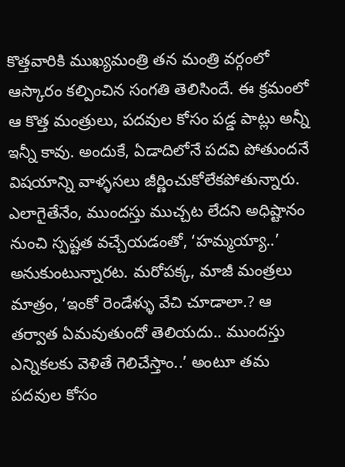కొత్తవారికి ముఖ్యమంత్రి తన మంత్రి వర్గంలో ఆస్కారం కల్పించిన సంగతి తెలిసిందే. ఈ క్రమంలో ఆ కొత్త మంత్రులు, పదవుల కోసం పడ్డ పాట్లు అన్నీ ఇన్నీ కావు. అందుకే, ఏడాదిలోనే పదవి పోతుందనే విషయాన్ని వాళ్ళసలు జీర్ణించుకోలేకపోతున్నారు.
ఎలాగైతేనేం, ముందస్తు ముచ్చట లేదని అధిష్టానం నుంచి స్పష్టత వచ్చేయడంతో, ‘హమ్మయ్యా..’ అనుకుంటున్నారట. మరోపక్క, మాజీ మంత్రలు మాత్రం, ‘ఇంకో రెండేళ్ళు వేచి చూడాలా.? ఆ తర్వాత ఏమవుతుందో తెలియదు.. ముందస్తు ఎన్నికలకు వెళితే గెలిచేస్తాం..’ అంటూ తమ పదవుల కోసం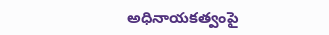అధినాయకత్వంపై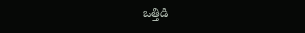ఒత్తిడి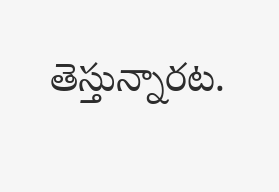తెస్తున్నారట.